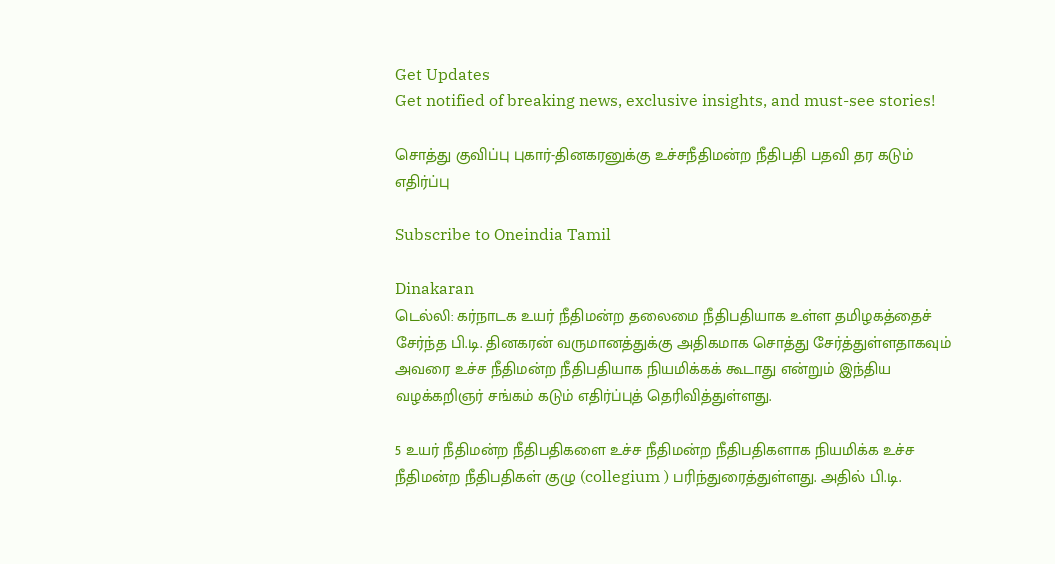Get Updates
Get notified of breaking news, exclusive insights, and must-see stories!

சொத்து குவிப்பு புகார்-தினகரனுக்கு உச்சநீதிமன்ற நீதிபதி பதவி தர கடும் எதிர்ப்பு

Subscribe to Oneindia Tamil

Dinakaran
டெல்லி: கர்நாடக உயர் நீதிமன்ற தலைமை நீதிபதியாக உள்ள தமிழகத்தைச் சேர்ந்த பி.டி. தினகரன் வருமானத்துக்கு அதிகமாக சொத்து சேர்த்துள்ளதாகவும் அவரை உச்ச நீதிமன்ற நீதிபதியாக நியமிக்கக் கூடாது என்றும் இந்திய வழக்கறிஞர் சங்கம் கடும் எதிர்ப்புத் தெரிவித்துள்ளது.

5 உயர் நீதிமன்ற நீதிபதிகளை உச்ச நீதிமன்ற நீதிபதிகளாக நியமிக்க உச்ச நீதிமன்ற நீதிபதிகள் குழு (collegium ) பரிந்துரைத்துள்ளது. அதில் பி.டி.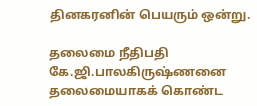தினகரனின் பெயரும் ஒன்று.

தலைமை நீதிபதி கே.ஜி.பாலகிருஷ்ணனை தலைமையாகக் கொண்ட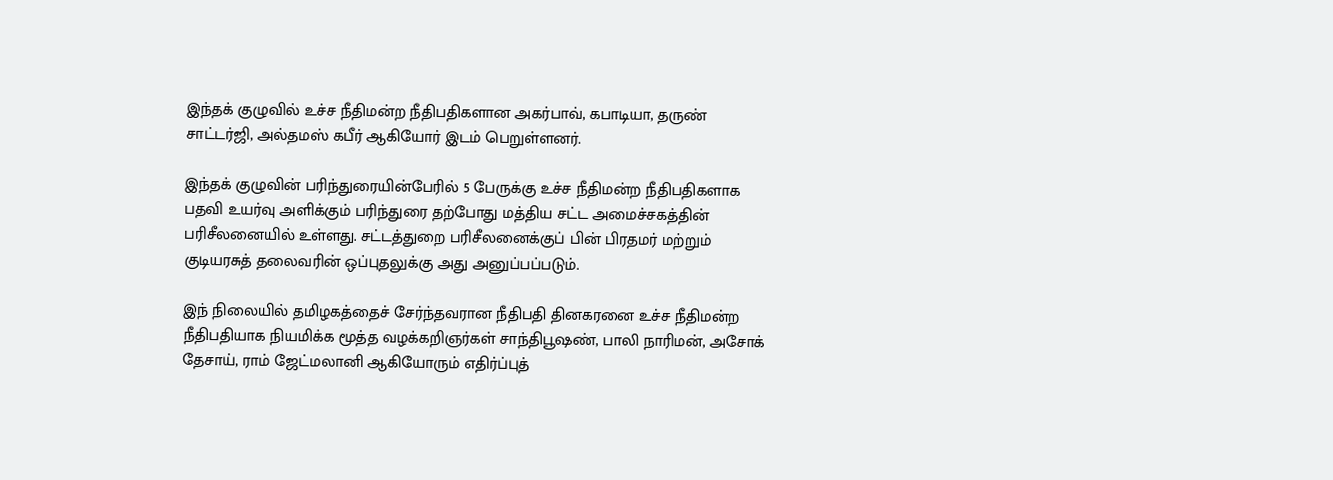இந்தக் குழுவில் உச்ச நீதிமன்ற நீதிபதிகளான அகர்பாவ், கபாடியா, தருண் சாட்டர்ஜி, அல்தமஸ் கபீர் ஆகியோர் இடம் பெறுள்ளனர்.

இந்தக் குழுவின் பரிந்துரையின்பேரில் 5 பேருக்கு உச்ச நீதிமன்ற நீதிபதிகளாக பதவி உயர்வு அளிக்கும் பரிந்துரை தற்போது மத்திய சட்ட அமைச்சகத்தின் பரிசீலனையில் உள்ளது. சட்டத்துறை பரிசீலனைக்குப் பின் பிரதமர் மற்றும் குடியரசுத் தலைவரின் ஒப்புதலுக்கு அது அனுப்பப்படும்.

இந் நிலையில் தமிழகத்தைச் சேர்ந்தவரான நீதிபதி தினகரனை உச்ச நீதிமன்ற நீதிபதியாக நியமிக்க மூத்த வழக்கறிஞர்கள் சாந்திபூஷண், பாலி நாரிமன், அசோக் தேசாய், ராம் ஜேட்மலானி ஆகியோரும் எதிர்ப்புத்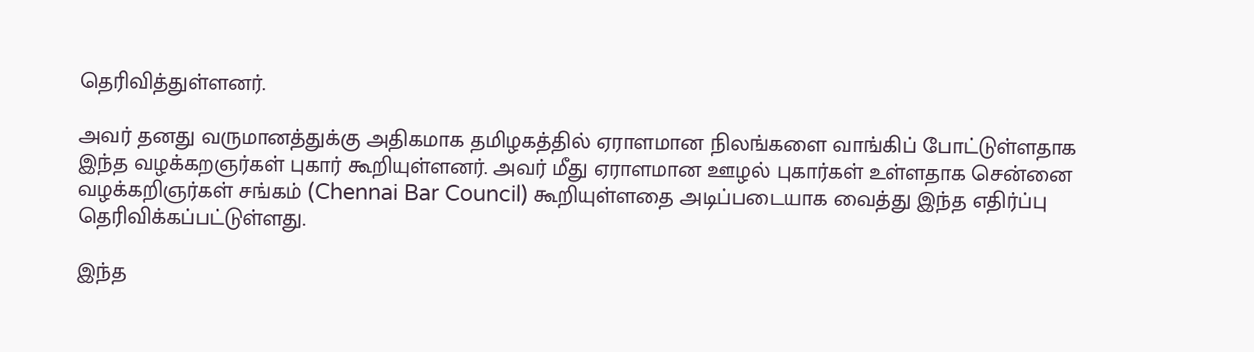தெரிவித்துள்ளனர்.

அவர் தனது வருமானத்துக்கு அதிகமாக தமிழகத்தில் ஏராளமான நிலங்களை வாங்கிப் போட்டுள்ளதாக இந்த வழக்கறஞர்கள் புகார் கூறியுள்ளனர். அவர் மீது ஏராளமான ஊழல் புகார்கள் உள்ளதாக சென்னை வழக்கறிஞர்கள் சங்கம் (Chennai Bar Council) கூறியுள்ளதை அடிப்படையாக வைத்து இந்த எதிர்ப்பு தெரிவிக்கப்பட்டுள்ளது.

இந்த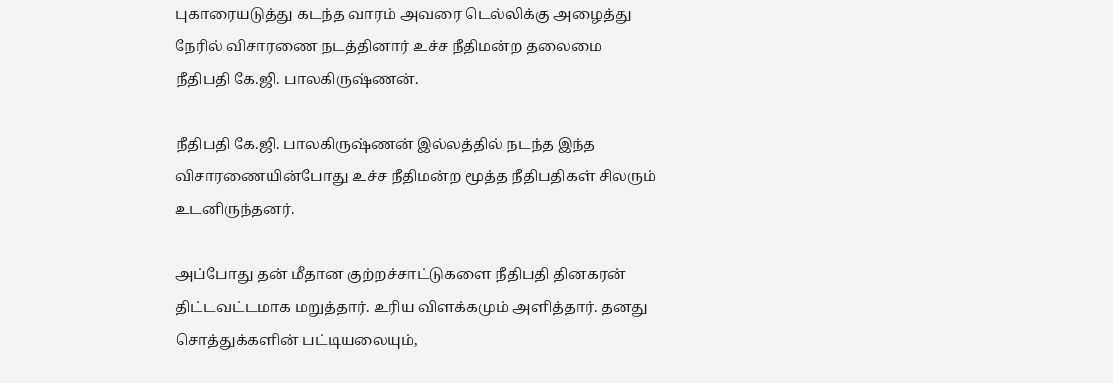புகாரையடுத்து கடந்த வாரம் அவரை டெல்லிக்கு அழைத்து நேரில் விசாரணை நடத்தினார் உச்ச நீதிமன்ற தலைமை நீதிபதி கே.ஜி. பாலகிருஷ்ணன்.

நீதிபதி கே.ஜி. பாலகிருஷ்ணன் இல்லத்தில் நடந்த இந்த விசாரணையின்போது உச்ச நீதிமன்ற மூத்த நீதிபதிகள் சிலரும் உடனிருந்தனர்.

அப்போது தன் மீதான குற்றச்சாட்டுகளை நீதிபதி தினகரன் திட்டவட்டமாக மறுத்தார். உரிய விளக்கமும் அளித்தார். தனது சொத்துக்களின் பட்டியலையும்,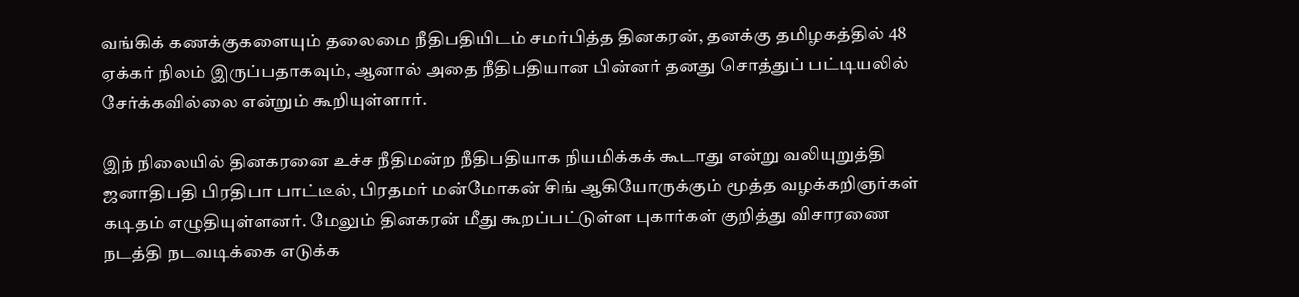வங்கிக் கணக்குகளையும் தலைமை நீதிபதியிடம் சமர்பித்த தினகரன், தனக்கு தமிழகத்தில் 48 ஏக்கர் நிலம் இருப்பதாகவும், ஆனால் அதை நீதிபதியான பின்னர் தனது சொத்துப் பட்டியலில் சேர்க்கவில்லை என்றும் கூறியுள்ளார்.

இந் நிலையில் தினகரனை உச்ச நீதிமன்ற நீதிபதியாக நியமிக்கக் கூடாது என்று வலியுறுத்தி ஜனாதிபதி பிரதிபா பாட்டீல், பிரதமர் மன்மோகன் சிங் ஆகியோருக்கும் மூத்த வழக்கறிஞர்கள் கடிதம் எழுதியுள்ளனர். மேலும் தினகரன் மீது கூறப்பட்டுள்ள புகார்கள் குறித்து விசாரணை நடத்தி நடவடிக்கை எடுக்க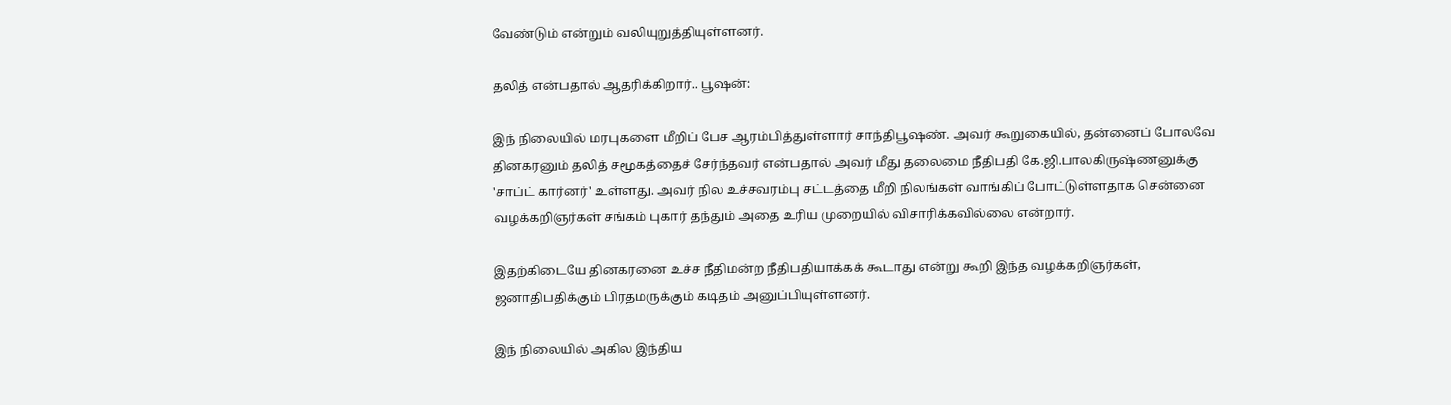வேண்டும் என்றும் வலியுறுத்தியுள்ளனர்.

தலித் என்பதால் ஆதரிக்கிறார்.. பூஷன்:

இந் நிலையில் மரபுகளை மீறிப் பேச ஆரம்பித்துள்ளார் சாந்திபூஷண். அவர் கூறுகையில், தன்னைப் போலவே தினகரனும் தலித் சமூகத்தைச் சேர்ந்தவர் என்பதால் அவர் மீது தலைமை நீதிபதி கே.ஜி.பாலகிருஷ்ணனுக்கு 'சாப்ட் கார்னர்' உள்ளது. அவர் நில உச்சவரம்பு சட்டத்தை மீறி நிலங்கள் வாங்கிப் போட்டுள்ளதாக சென்னை வழக்கறிஞர்கள் சங்கம் புகார் தந்தும் அதை உரிய முறையில் விசாரிக்கவில்லை என்றார்.

இதற்கிடையே தினகரனை உச்ச நீதிமன்ற நீதிபதியாக்கக் கூடாது என்று கூறி இந்த வழக்கறிஞர்கள், ஜனாதிபதிக்கும் பிரதமருக்கும் கடிதம் அனுப்பியுள்ளனர்.

இந் நிலையில் அகில இந்திய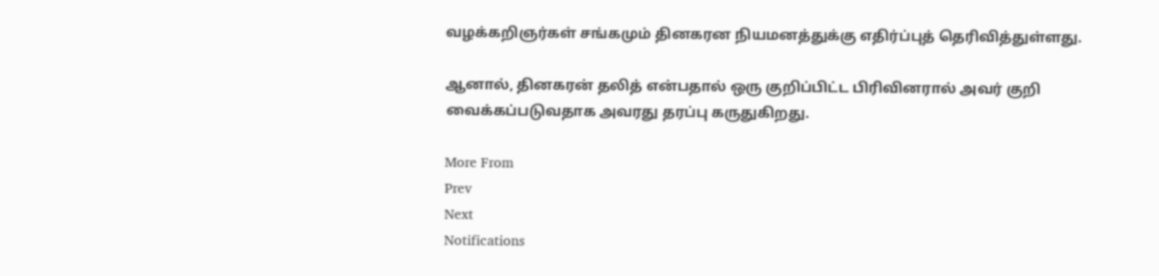வழக்கறிஞர்கள் சங்கமும் தினகரன நியமனத்துக்கு எதிர்ப்புத் தெரிவித்துள்ளது.

ஆனால், தினகரன் தலித் என்பதால் ஒரு குறிப்பிட்ட பிரிவினரால் அவர் குறி வைக்கப்படுவதாக அவரது தரப்பு கருதுகிறது.

More From
Prev
Next
Notifications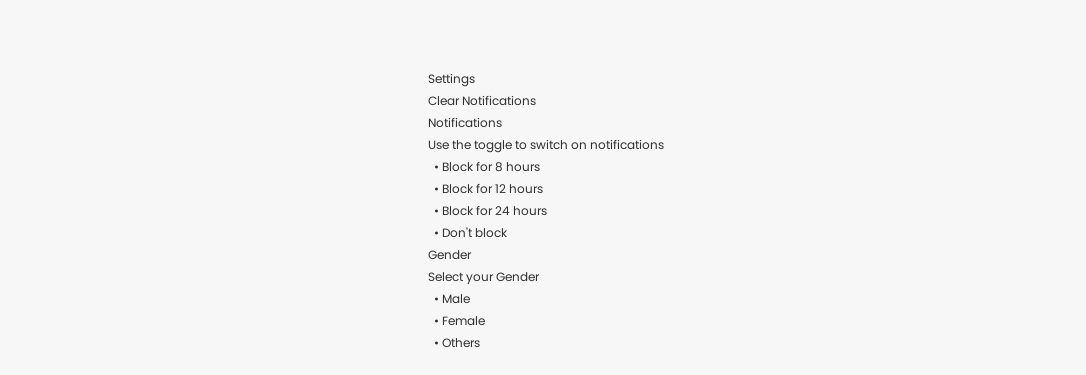Settings
Clear Notifications
Notifications
Use the toggle to switch on notifications
  • Block for 8 hours
  • Block for 12 hours
  • Block for 24 hours
  • Don't block
Gender
Select your Gender
  • Male
  • Female
  • Others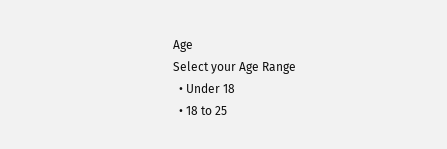Age
Select your Age Range
  • Under 18
  • 18 to 25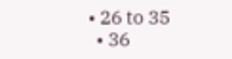• 26 to 35
  • 36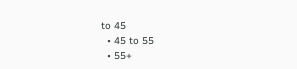to 45
  • 45 to 55
  • 55+